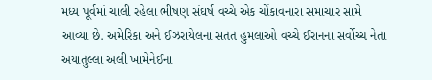મધ્ય પૂર્વમાં ચાલી રહેલા ભીષણ સંઘર્ષ વચ્ચે એક ચોંકાવનારા સમાચાર સામે આવ્યા છે. અમેરિકા અને ઈઝરાયેલના સતત હુમલાઓ વચ્ચે ઈરાનના સર્વોચ્ચ નેતા અયાતુલ્લા અલી ખામેનેઈના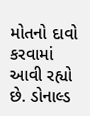મોતનો દાવો કરવામાં આવી રહ્યો છે. ડોનાલ્ડ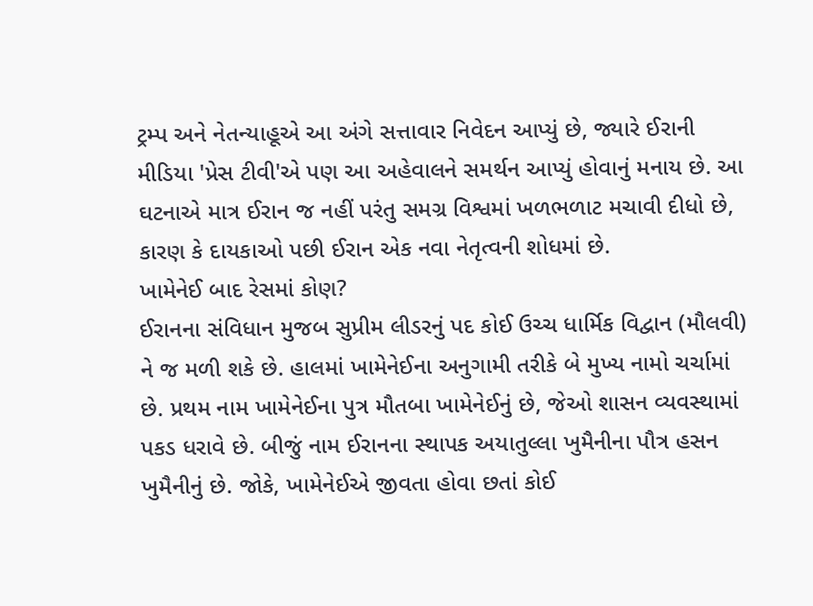ટ્રમ્પ અને નેતન્યાહૂએ આ અંગે સત્તાવાર નિવેદન આપ્યું છે, જ્યારે ઈરાની મીડિયા 'પ્રેસ ટીવી'એ પણ આ અહેવાલને સમર્થન આપ્યું હોવાનું મનાય છે. આ ઘટનાએ માત્ર ઈરાન જ નહીં પરંતુ સમગ્ર વિશ્વમાં ખળભળાટ મચાવી દીધો છે, કારણ કે દાયકાઓ પછી ઈરાન એક નવા નેતૃત્વની શોધમાં છે.
ખામેનેઈ બાદ રેસમાં કોણ?
ઈરાનના સંવિધાન મુજબ સુપ્રીમ લીડરનું પદ કોઈ ઉચ્ચ ધાર્મિક વિદ્વાન (મૌલવી) ને જ મળી શકે છે. હાલમાં ખામેનેઈના અનુગામી તરીકે બે મુખ્ય નામો ચર્ચામાં છે. પ્રથમ નામ ખામેનેઈના પુત્ર મૌતબા ખામેનેઈનું છે, જેઓ શાસન વ્યવસ્થામાં પકડ ધરાવે છે. બીજું નામ ઈરાનના સ્થાપક અયાતુલ્લા ખુમૈનીના પૌત્ર હસન ખુમૈનીનું છે. જોકે, ખામેનેઈએ જીવતા હોવા છતાં કોઈ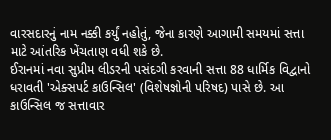વારસદારનું નામ નક્કી કર્યું નહોતું, જેના કારણે આગામી સમયમાં સત્તા માટે આંતરિક ખેંચતાણ વધી શકે છે.
ઈરાનમાં નવા સુપ્રીમ લીડરની પસંદગી કરવાની સત્તા 88 ધાર્મિક વિદ્વાનો ધરાવતી 'એક્સપર્ટ કાઉન્સિલ' (વિશેષજ્ઞોની પરિષદ) પાસે છે. આ કાઉન્સિલ જ સત્તાવાર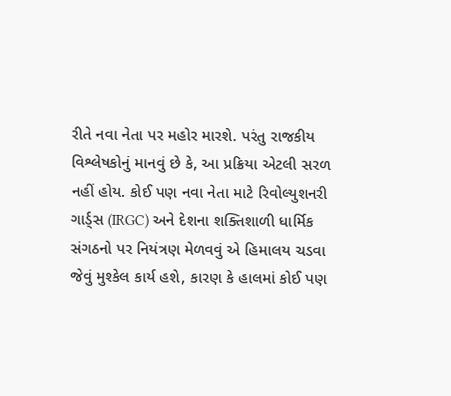રીતે નવા નેતા પર મહોર મારશે. પરંતુ રાજકીય વિશ્લેષકોનું માનવું છે કે, આ પ્રક્રિયા એટલી સરળ નહીં હોય. કોઈ પણ નવા નેતા માટે રિવોલ્યુશનરી ગાર્ડ્સ (IRGC) અને દેશના શક્તિશાળી ધાર્મિક સંગઠનો પર નિયંત્રણ મેળવવું એ હિમાલય ચડવા જેવું મુશ્કેલ કાર્ય હશે, કારણ કે હાલમાં કોઈ પણ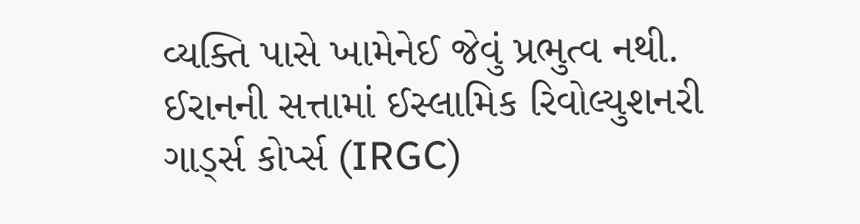વ્યક્તિ પાસે ખામેનેઈ જેવું પ્રભુત્વ નથી.
ઈરાનની સત્તામાં ઈસ્લામિક રિવોલ્યુશનરી ગાર્ડ્સ કોર્પ્સ (IRGC)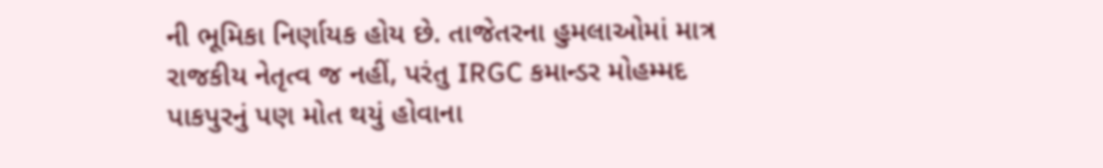ની ભૂમિકા નિર્ણાયક હોય છે. તાજેતરના હુમલાઓમાં માત્ર રાજકીય નેતૃત્વ જ નહીં, પરંતુ IRGC કમાન્ડર મોહમ્મદ પાકપુરનું પણ મોત થયું હોવાના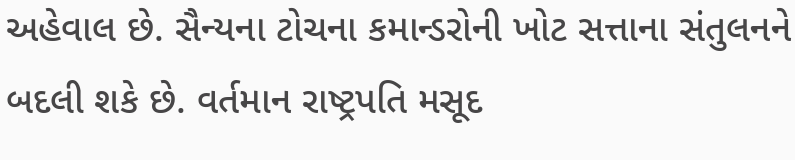અહેવાલ છે. સૈન્યના ટોચના કમાન્ડરોની ખોટ સત્તાના સંતુલનને બદલી શકે છે. વર્તમાન રાષ્ટ્રપતિ મસૂદ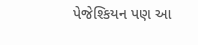પેજેશ્કિયન પણ આ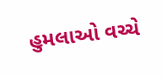હુમલાઓ વચ્ચે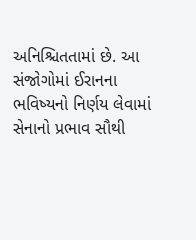અનિશ્ચિતતામાં છે. આ સંજોગોમાં ઈરાનના ભવિષ્યનો નિર્ણય લેવામાં સેનાનો પ્રભાવ સૌથી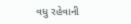વધુ રહેવાની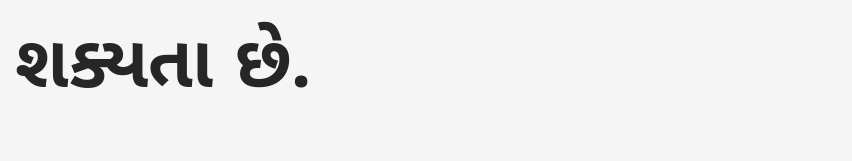શક્યતા છે.